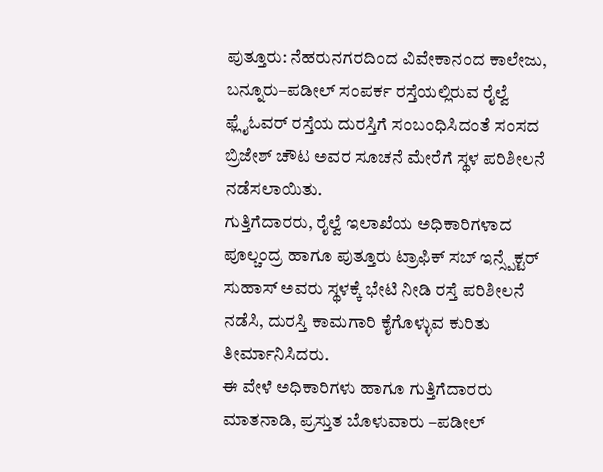ಪುತ್ತೂರು: ನೆಹರುನಗರದಿಂದ ವಿವೇಕಾನಂದ ಕಾಲೇಜು, ಬನ್ನೂರು–ಪಡೀಲ್ ಸಂಪರ್ಕ ರಸ್ತೆಯಲ್ಲಿರುವ ರೈಲ್ವೆ ಫ್ಲೈಓವರ್ ರಸ್ತೆಯ ದುರಸ್ತಿಗೆ ಸಂಬಂಧಿಸಿದಂತೆ ಸಂಸದ ಬ್ರಿಜೇಶ್ ಚೌಟ ಅವರ ಸೂಚನೆ ಮೇರೆಗೆ ಸ್ಥಳ ಪರಿಶೀಲನೆ ನಡೆಸಲಾಯಿತು.
ಗುತ್ತಿಗೆದಾರರು, ರೈಲ್ವೆ ಇಲಾಖೆಯ ಅಧಿಕಾರಿಗಳಾದ ಪೂಲ್ಚಂದ್ರ ಹಾಗೂ ಪುತ್ತೂರು ಟ್ರಾಫಿಕ್ ಸಬ್ ಇನ್ಸ್ಪೆಕ್ಟರ್ ಸುಹಾಸ್ ಅವರು ಸ್ಥಳಕ್ಕೆ ಭೇಟಿ ನೀಡಿ ರಸ್ತೆ ಪರಿಶೀಲನೆ ನಡೆಸಿ, ದುರಸ್ತಿ ಕಾಮಗಾರಿ ಕೈಗೊಳ್ಳುವ ಕುರಿತು ತೀರ್ಮಾನಿಸಿದರು.
ಈ ವೇಳೆ ಅಧಿಕಾರಿಗಳು ಹಾಗೂ ಗುತ್ತಿಗೆದಾರರು ಮಾತನಾಡಿ, ಪ್ರಸ್ತುತ ಬೊಳುವಾರು –ಪಡೀಲ್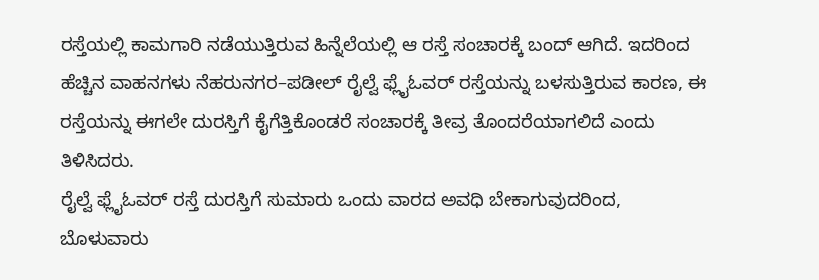ರಸ್ತೆಯಲ್ಲಿ ಕಾಮಗಾರಿ ನಡೆಯುತ್ತಿರುವ ಹಿನ್ನೆಲೆಯಲ್ಲಿ ಆ ರಸ್ತೆ ಸಂಚಾರಕ್ಕೆ ಬಂದ್ ಆಗಿದೆ. ಇದರಿಂದ ಹೆಚ್ಚಿನ ವಾಹನಗಳು ನೆಹರುನಗರ–ಪಡೀಲ್ ರೈಲ್ವೆ ಫ್ಲೈಓವರ್ ರಸ್ತೆಯನ್ನು ಬಳಸುತ್ತಿರುವ ಕಾರಣ, ಈ ರಸ್ತೆಯನ್ನು ಈಗಲೇ ದುರಸ್ತಿಗೆ ಕೈಗೆತ್ತಿಕೊಂಡರೆ ಸಂಚಾರಕ್ಕೆ ತೀವ್ರ ತೊಂದರೆಯಾಗಲಿದೆ ಎಂದು ತಿಳಿಸಿದರು.
ರೈಲ್ವೆ ಫ್ಲೈಓವರ್ ರಸ್ತೆ ದುರಸ್ತಿಗೆ ಸುಮಾರು ಒಂದು ವಾರದ ಅವಧಿ ಬೇಕಾಗುವುದರಿಂದ, ಬೊಳುವಾರು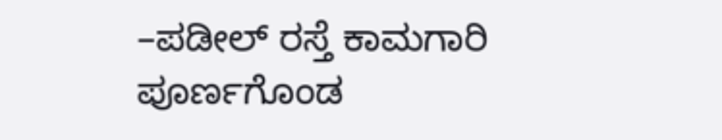–ಪಡೀಲ್ ರಸ್ತೆ ಕಾಮಗಾರಿ ಪೂರ್ಣಗೊಂಡ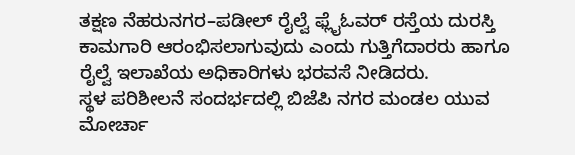ತಕ್ಷಣ ನೆಹರುನಗರ–ಪಡೀಲ್ ರೈಲ್ವೆ ಫ್ಲೈಓವರ್ ರಸ್ತೆಯ ದುರಸ್ತಿ ಕಾಮಗಾರಿ ಆರಂಭಿಸಲಾಗುವುದು ಎಂದು ಗುತ್ತಿಗೆದಾರರು ಹಾಗೂ ರೈಲ್ವೆ ಇಲಾಖೆಯ ಅಧಿಕಾರಿಗಳು ಭರವಸೆ ನೀಡಿದರು.
ಸ್ಥಳ ಪರಿಶೀಲನೆ ಸಂದರ್ಭದಲ್ಲಿ ಬಿಜೆಪಿ ನಗರ ಮಂಡಲ ಯುವ ಮೋರ್ಚಾ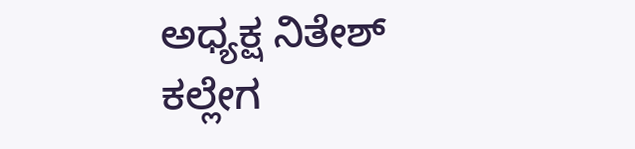ಅಧ್ಯಕ್ಷ ನಿತೇಶ್ ಕಲ್ಲೇಗ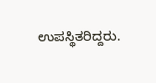ಉಪಸ್ಥಿತರಿದ್ದರು.